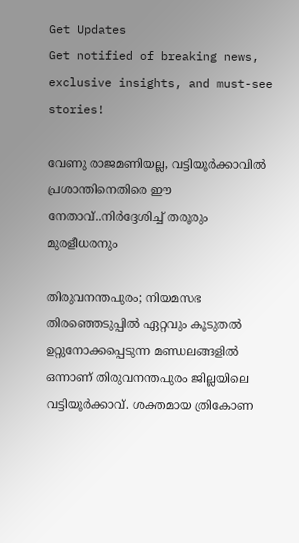Get Updates
Get notified of breaking news, exclusive insights, and must-see stories!

വേണു രാജമണിയല്ല, വട്ടിയൂർക്കാവിൽ പ്രശാന്തിനെതിരെ ഈ നേതാവ്..നിർദ്ദേശിച്ച് തരൂരും മുരളീധരനും

തിരുവനന്തപുരം; നിയമസഭ തിരഞ്ഞെടുപ്പിൽ ഏറ്റവും കൂടുതൽ ഉറ്റുനോക്കപ്പെടുന്ന മണ്ഡലങ്ങളിൽ ഒന്നാണ് തിരുവനന്തപുരം ജില്ലയിലെ വട്ടിയൂർക്കാവ്. ശക്തമായ ത്രികോണ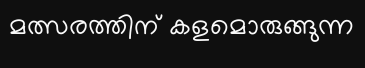മത്സരത്തിന് കളമൊരുങ്ങുന്ന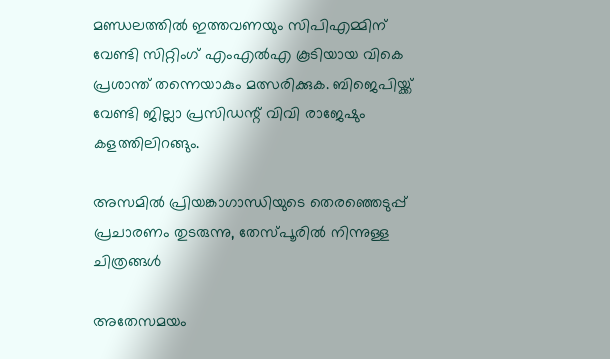മണ്ഡലത്തിൽ ഇത്തവണയും സിപിഎമ്മിന് വേണ്ടി സിറ്റിംഗ് എംഎൽഎ കൂടിയായ വികെ പ്രശാന്ത് തന്നെയാകും മത്സരിക്കുക. ബിജെപിയ്ക്ക് വേണ്ടി ജില്ലാ പ്രസിഡന്റ് വിവി രാജേഷും കളത്തിലിറങ്ങും.

അസമില്‍ പ്രിയങ്കാഗാന്ധിയുടെ തെരഞ്ഞെടുപ്പ് പ്രചാരണം തുടരുന്നു, തേസ്പൂരില്‍ നിന്നുള്ള ചിത്രങ്ങള്‍

അതേസമയം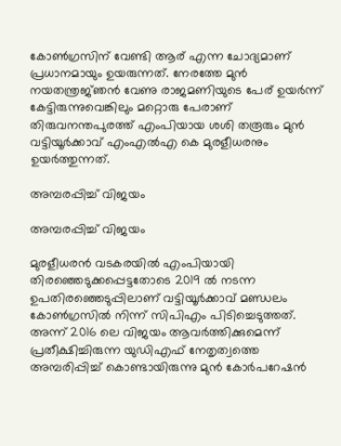കോൺഗ്രസിന് വേണ്ടി ആര് എന്ന ചോദ്യമാണ് പ്രധാനമായും ഉയരുന്നത്. നേരത്തേ മുൻ നയതന്ത്രജ്‍ഞൻ വേണു രാജമണിയുടെ പേര് ഉയർന്ന് കേട്ടിരുന്നുവെങ്കിലും മറ്റൊരു പേരാണ് തിരുവനന്തപുരത്ത് എംപിയായ ശശി തരൂരും മുൻ വട്ടിയൂർക്കാവ് എംഎൽഎ കെ മുരളീധരനും ഉയർത്തുന്നത്.

അമ്പരപ്പിച്ച് വിജയം

അമ്പരപ്പിച്ച് വിജയം

മുരളീധരൻ വടകരയിൽ എംപിയായി തിരഞ്ഞെടുക്കപ്പെട്ടതോടെ 2019 ൽ നടന്ന ഉപതിരഞ്ഞെടുപ്പിലാണ് വട്ടിയൂർക്കാവ് മണ്ഡലം കോൺഗ്രസിൽ നിന്ന് സിപിഎം പിടിച്ചെടുത്തത്. അന്ന് 2016 ലെ വിജയം ആവർത്തിക്കുമെന്ന് പ്രതീക്ഷിച്ചിരുന്ന യുഡിഎഫ് നേതൃത്വത്തെ അമ്പരിപ്പിച്ച് കൊണ്ടായിരുന്നു മുൻ കോർപറേഷൻ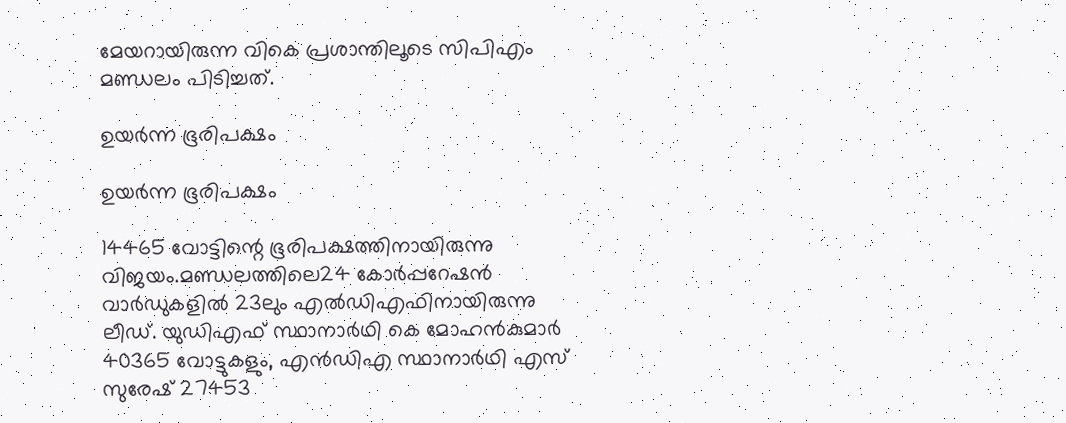മേയറായിരുന്ന വികെ പ്രശാന്തിലൂടെ സിപിഎം മണ്ഡലം പിടിച്ചത്.

ഉയർന്ന ഭൂരിപക്ഷം

ഉയർന്ന ഭൂരിപക്ഷം

14465 വോട്ടിന്റെ ഭൂരിപക്ഷത്തിനായിരുന്നു വിജയം.മണ്ഡലത്തിലെ24 കോര്‍പ്പറേഷൻ വാര്‍ഡുകളിൽ 23ലും എൽഡിഎഫിനായിരുന്നു ലീഡ്. യുഡിഎഫ് സ്ഥാനാര്‍ഥി കെ മോഹന്‍കുമാർ 40365 വോട്ടുകളും, എന്‍ഡിഎ സ്ഥാനാര്‍ഥി എസ് സുരേഷ് 27453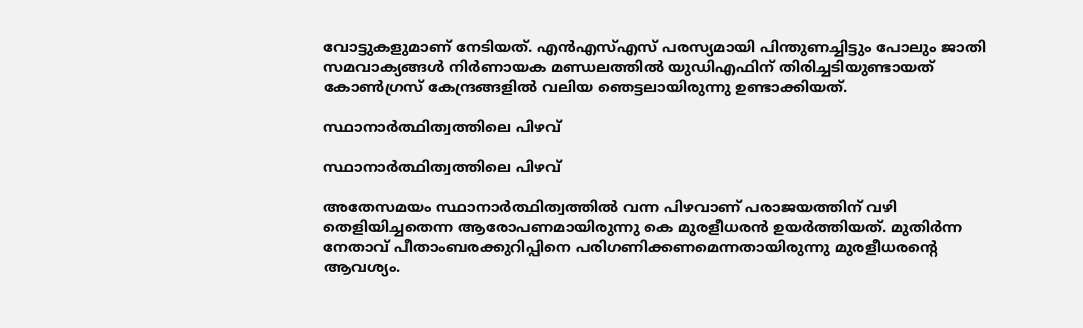വോട്ടുകളുമാണ് നേടിയത്. എൻഎസ്എസ് പരസ്യമായി പിന്തുണച്ചിട്ടും പോലും ജാതി സമവാക്യങ്ങൾ നിർണായക മണ്ഡലത്തിൽ യുഡിഎഫിന് തിരിച്ചടിയുണ്ടായത് കോൺഗ്രസ് കേന്ദ്രങ്ങളിൽ വലിയ ഞെട്ടലായിരുന്നു ഉണ്ടാക്കിയത്.

സ്ഥാനാർത്ഥിത്വത്തിലെ പിഴവ്

സ്ഥാനാർത്ഥിത്വത്തിലെ പിഴവ്

അതേസമയം സ്ഥാനാർത്ഥിത്വത്തിൽ വന്ന പിഴവാണ് പരാജയത്തിന് വഴി തെളിയിച്ചതെന്ന ആരോപണമായിരുന്നു കെ മുരളീധരൻ ഉയർത്തിയത്. മുതിർന്ന നേതാവ് പീതാംബരക്കുറിപ്പിനെ പരിഗണിക്കണമെന്നതായിരുന്നു മുരളീധരന്റെ ആവശ്യം.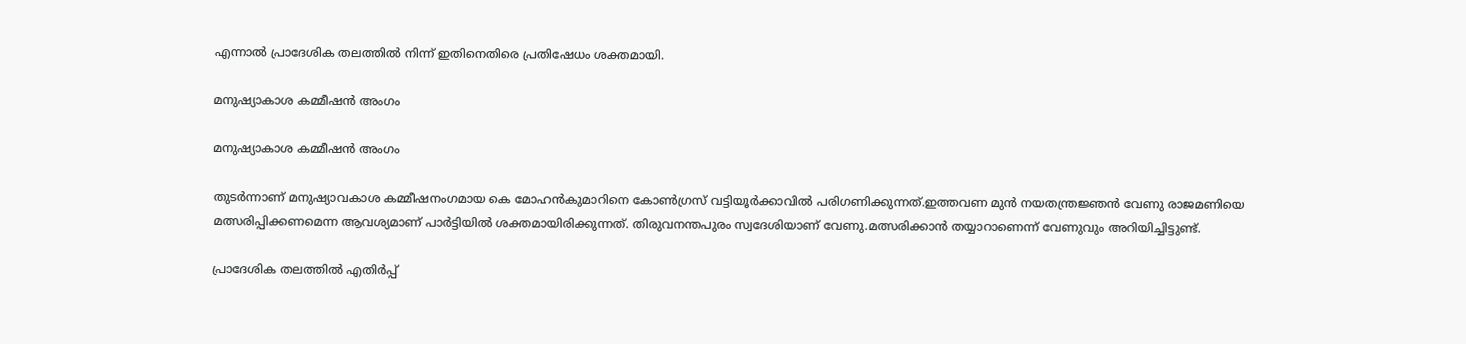എന്നാൽ പ്രാദേശിക തലത്തിൽ നിന്ന് ഇതിനെതിരെ പ്രതിഷേധം ശക്തമായി.

മനുഷ്യാകാശ കമ്മീഷൻ അംഗം

മനുഷ്യാകാശ കമ്മീഷൻ അംഗം

തുടർന്നാണ് മനുഷ്യാവകാശ കമ്മീഷനംഗമായ കെ മോഹന്‍കുമാറിനെ കോൺഗ്രസ് വട്ടിയൂർക്കാവിൽ പരിഗണിക്കുന്നത്.ഇത്തവണ മുൻ നയതന്ത്രജ്ഞൻ വേണു രാജമണിയെ മത്സരിപ്പിക്കണമെന്ന ആവശ്യമാണ് പാർട്ടിയിൽ ശക്തമായിരിക്കുന്നത്. തിരുവനന്തപുരം സ്വദേശിയാണ് വേണു.മത്സരിക്കാൻ തയ്യാറാണെന്ന് വേണുവും അറിയിച്ചിട്ടുണ്ട്.

പ്രാദേശിക തലത്തിൽ എതിർപ്പ്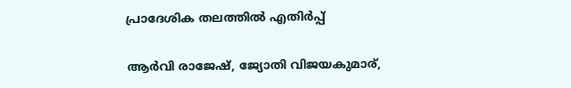പ്രാദേശിക തലത്തിൽ എതിർപ്പ്

ആർവി രാജേഷ്, ജ്യോതി വിജയകുമാര്,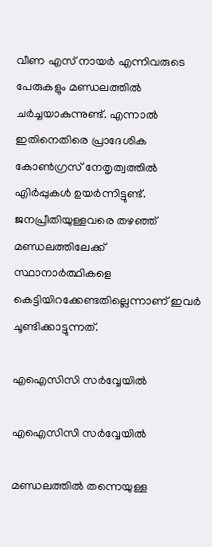വീണ എസ് നായർ എന്നിവരുടെ പേരുകളും മണ്ഡലത്തിൽ ചർച്ചയാകുന്നുണ്ട്. എന്നാൽ ഇതിനെതിരെ പ്രാദേശിക കോൺഗ്രസ് നേതൃത്വത്തിൽ എിർപ്പുകൾ ഉയർന്നിട്ടുണ്ട്. ജനപ്രീതിയുള്ളവരെ തഴഞ്ഞ് മണ്ഡലത്തിലേക്ക് സ്ഥാനാർത്ഥികളെ കെട്ടിയിറക്കേണ്ടതില്ലെന്നാണ് ഇവർ ചൂണ്ടിക്കാട്ടുന്നത്.

എഐസിസി സർവ്വേയിൽ

എഐസിസി സർവ്വേയിൽ

മണ്ഡലത്തിൽ തന്നെയുള്ള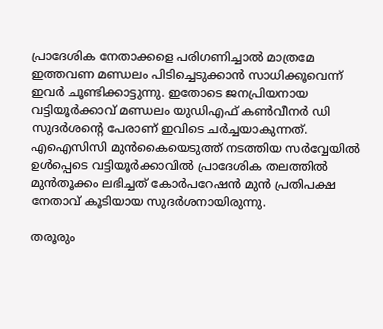പ്രാദേശിക നേതാക്കളെ പരിഗണിച്ചാൽ മാത്രമേ ഇത്തവണ മണ്ഡലം പിടിച്ചെടുക്കാൻ സാധിക്കൂവെന്ന് ഇവർ ചൂണ്ടിക്കാട്ടുന്നു. ഇതോടെ ജനപ്രിയനായ വട്ടിയൂർക്കാവ് മണ്ഡലം യുഡിഎഫ് കൺവീനർ ഡി സുദർശന്റെ പേരാണ് ഇവിടെ ചർച്ചയാകുന്നത്. എഐസിസി മുൻകൈയെടുത്ത് നടത്തിയ സർവ്വേയിൽ ഉൾപ്പെടെ വട്ടിയൂർക്കാവിൽ പ്രാദേശിക തലത്തിൽ മുൻതൂക്കം ലഭിച്ചത് കോർപറേഷൻ മുൻ പ്രതിപക്ഷ നേതാവ് കൂടിയായ സുദർശനായിരുന്നു.

തരൂരും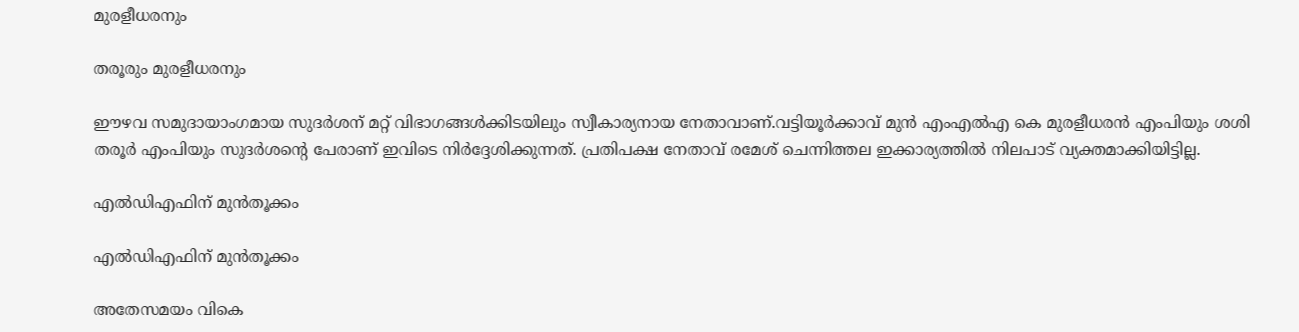മുരളീധരനും

തരൂരും മുരളീധരനും

ഈഴവ സമുദായാംഗമായ സുദർശന് മറ്റ് വിഭാഗങ്ങൾക്കിടയിലും സ്വീകാര്യനായ നേതാവാണ്.വട്ടിയൂർക്കാവ് മുൻ എംഎൽഎ കെ മുരളീധരൻ എംപിയും ശശി തരൂർ എംപിയും സുദർശന്റെ പേരാണ് ഇവിടെ നിർദ്ദേശിക്കുന്നത്. പ്രതിപക്ഷ നേതാവ് രമേശ് ചെന്നിത്തല ഇക്കാര്യത്തിൽ നിലപാട് വ്യക്തമാക്കിയിട്ടില്ല.

എൽഡിഎഫിന് മുൻതൂക്കം

എൽഡിഎഫിന് മുൻതൂക്കം

അതേസമയം വികെ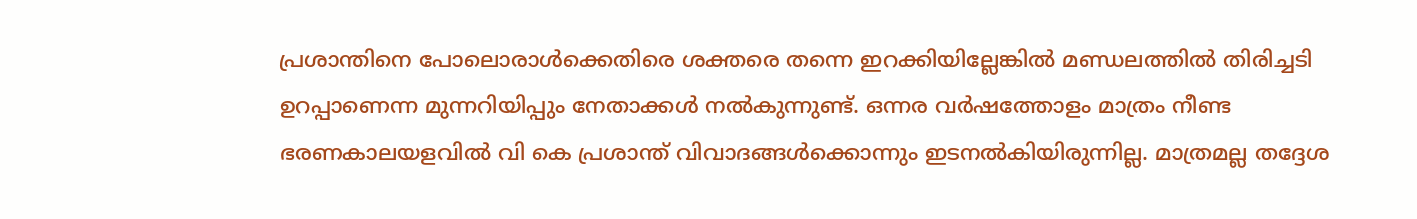പ്രശാന്തിനെ പോലൊരാൾക്കെതിരെ ശക്തരെ തന്നെ ഇറക്കിയില്ലേങ്കിൽ മണ്ഡലത്തിൽ തിരിച്ചടി ഉറപ്പാണെന്ന മുന്നറിയിപ്പും നേതാക്കൾ നൽകുന്നുണ്ട്. ഒന്നര വര്‍ഷത്തോളം മാത്രം നീണ്ട ഭരണകാലയളവിൽ വി കെ പ്രശാന്ത് വിവാദങ്ങൾക്കൊന്നും ഇടനൽകിയിരുന്നില്ല. മാത്രമല്ല തദ്ദേശ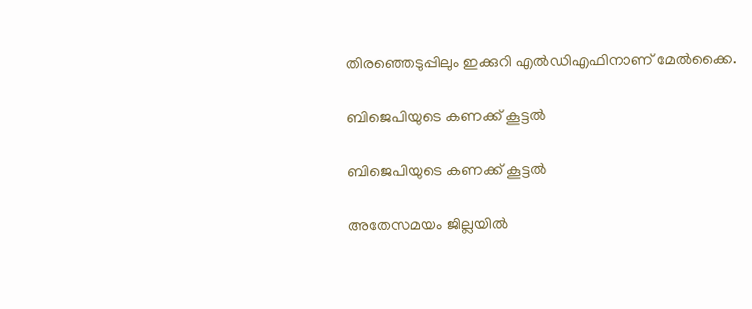തിരഞ്ഞെടുപ്പിലും ഇക്കുറി എൽഡിഎഫിനാണ് മേൽക്കൈ.

ബിജെപിയുടെ കണക്ക് കൂട്ടൽ

ബിജെപിയുടെ കണക്ക് കൂട്ടൽ

അതേസമയം ജില്ലയിൽ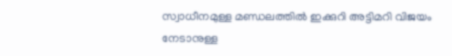സ്വാധീനമുള്ള മണ്ഡലത്തിൽ ഇക്കുറി അട്ടിമറി വിജയം നേടാനുള്ള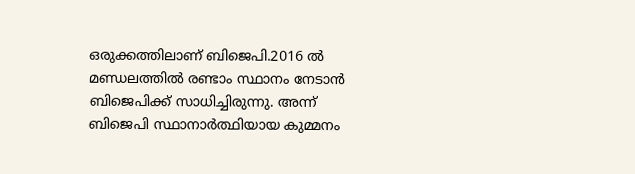ഒരുക്കത്തിലാണ് ബിജെപി.2016 ൽ മണ്ഡലത്തിൽ രണ്ടാം സ്ഥാനം നേടാൻ ബിജെപിക്ക് സാധിച്ചിരുന്നു. അന്ന് ബിജെപി സ്ഥാനാർത്ഥിയായ കുമ്മനം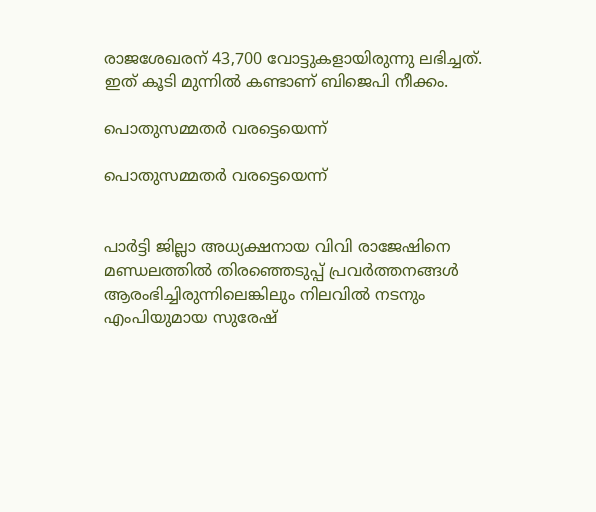രാജശേഖരന് 43,700 വോട്ടുകളായിരുന്നു ലഭിച്ചത്. ഇത് കൂടി മുന്നിൽ കണ്ടാണ് ബിജെപി നീക്കം.

പൊതുസമ്മതർ വരട്ടെയെന്ന്

പൊതുസമ്മതർ വരട്ടെയെന്ന്


പാർട്ടി ജില്ലാ അധ്യക്ഷനായ വിവി രാജേഷിനെ മണ്ഡലത്തിൽ തിരഞ്ഞെടുപ്പ് പ്രവർത്തനങ്ങൾ ആരംഭിച്ചിരുന്നിലെങ്കിലും നിലവിൽ നടനും എംപിയുമായ സുരേഷ്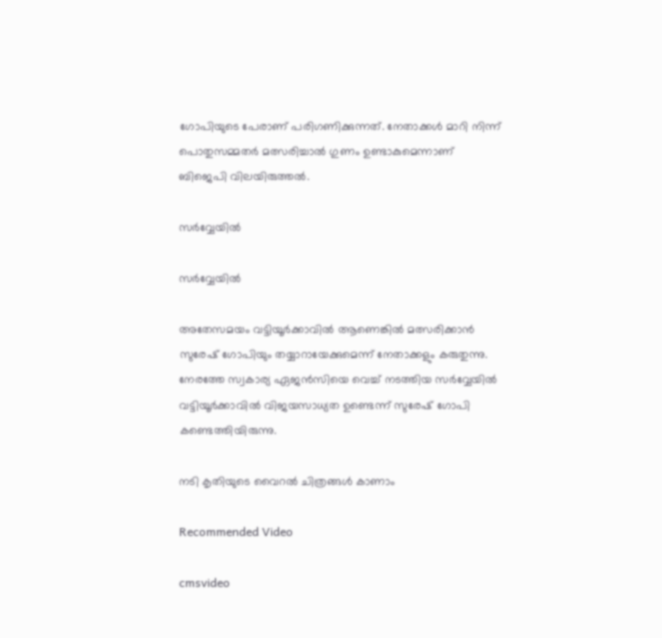ഗോപിയുടെ പേരാണ് പരിഗണിക്കുന്നത്. നേതാക്കൾ മാറി നിന്ന് പൊതുസമ്മതർ മത്സരിച്ചാൽ ഗുണം ഉണ്ടാകുമെന്നാണ് ബിജെപി വിലയിരുത്തൽ.

സർവ്വേയിൽ

സർവ്വേയിൽ

അതേസമയം വട്ടിയൂർക്കാവിൽ ആണെങ്കിൽ മത്സരിക്കാൻ സുരേഷ് ഗോപിയും തയ്യാറായേക്കുമെന്ന് നേതാക്കളും കരുതുന്നു. നേരത്തേ സ്വകാര്യ ഏജൻസിയെ വെച്ച് നടത്തിയ സർവ്വേയിൽ വട്ടിയൂർക്കാവിൽ വിജയസാധ്യത ഉണ്ടെന്ന് സുരേഷ് ഗോപി കണ്ടെത്തിയിരുന്നു.

നടി കൃതിയുടെ വൈറല്‍ ചിത്രങ്ങള്‍ കാണാം

Recommended Video

cmsvideo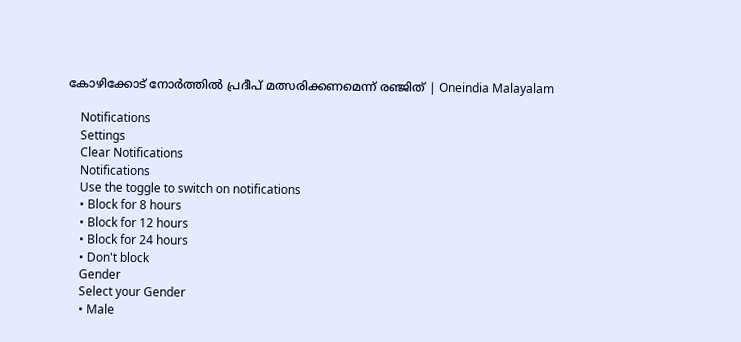കോഴിക്കോട് നോര്‍ത്തില്‍ പ്രദീപ് മത്സരിക്കണമെന്ന് രഞ്ജിത് | Oneindia Malayalam

    Notifications
    Settings
    Clear Notifications
    Notifications
    Use the toggle to switch on notifications
    • Block for 8 hours
    • Block for 12 hours
    • Block for 24 hours
    • Don't block
    Gender
    Select your Gender
    • Male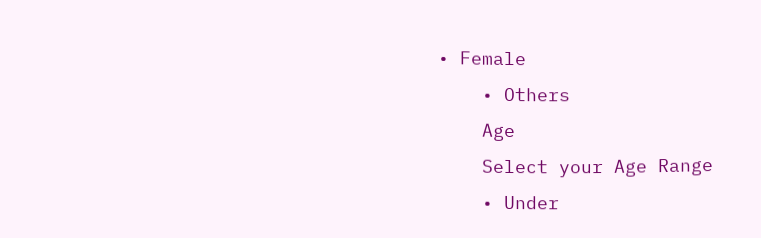• Female
    • Others
    Age
    Select your Age Range
    • Under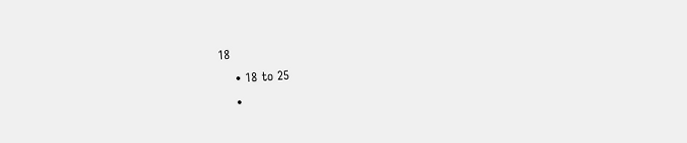18
    • 18 to 25
    •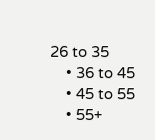26 to 35
    • 36 to 45
    • 45 to 55
    • 55+